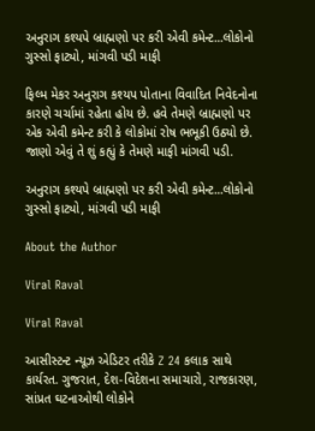અનુરાગ કશ્યપે બ્રાહ્મણો પર કરી એવી કમેન્ટ...લોકોનો ગુસ્સો ફાટ્યો, માંગવી પડી માફી

ફિલ્મ મેકર અનુરાગ કશ્યપ પોતાના વિવાદિત નિવેદનોના કારણે ચર્ચામાં રહેતા હોય છે. હવે તેમણે બ્રાહ્મણો પર એક એવી કમેન્ટ કરી કે લોકોમાં રોષ ભભૂકી ઉઠ્યો છે. જાણો એવું તે શું કહ્યું કે તેમણે માફી માંગવી પડી.

અનુરાગ કશ્યપે બ્રાહ્મણો પર કરી એવી કમેન્ટ...લોકોનો ગુસ્સો ફાટ્યો, માંગવી પડી માફી

About the Author

Viral Raval

Viral Raval

આસીસ્ટન્ટ ન્યૂઝ એડિટર તરીકે Z 24 કલાક સાથે કાર્યરત. ગુજરાત, દેશ-વિદેશના સમાચારો, રાજકારણ, સાંપ્રત ઘટનાઓથી લોકોને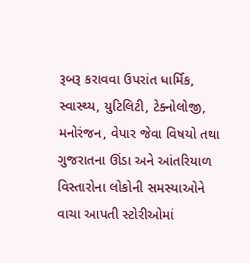રૂબરૂ કરાવવા ઉપરાંત ધાર્મિક, સ્વાસ્થ્ય, યુટિલિટી, ટેક્નોલોજી, મનોરંજન, વેપાર જેવા વિષયો તથા ગુજરાતના ઊંડા અને આંતરિયાળ વિસ્તારોના લોકોની સમસ્યાઓને વાચા આપતી સ્ટોરીઓમાં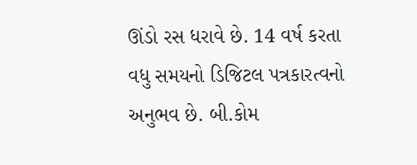ઊંડો રસ ધરાવે છે. 14 વર્ષ કરતા વધુ સમયનો ડિજિટલ પત્રકારત્વનો અનુભવ છે. બી.કોમ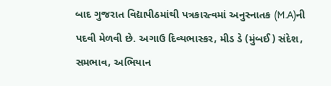બાદ ગુજરાત વિદ્યાપીઠમાંથી પત્રકારત્વમાં અનુસ્નાતક (M.A)ની પદવી મેળવી છે. અગાઉ દિવ્યભાસ્કર, મીડ ડે (મુંબઈ) સંદેશ, સમભાવ, અભિયાન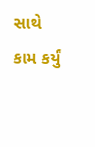સાથે કામ કર્યું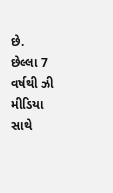છે.  છેલ્લા 7 વર્ષથી ઝી મીડિયા સાથે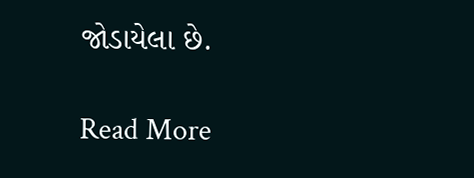જોડાયેલા છે.

Read More